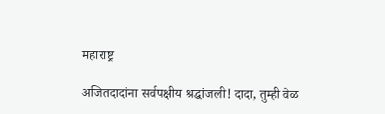महाराष्ट्र

अजितदादांना सर्वपक्षीय श्रद्धांजली! दादा, तुम्ही वेळ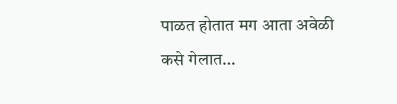पाळत होतात मग आता अवेळी कसे गेलात…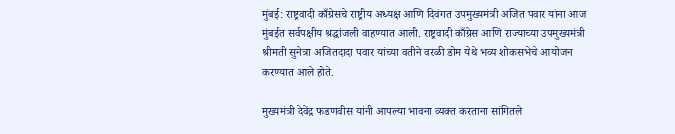मुंबई: राष्ट्रवादी काँग्रेसचे राष्ट्रीय अध्यक्ष आणि दिवंगत उपमुख्यमंत्री अजित पवार यांना आज मुंबईत सर्वपक्षीय श्रद्धांजली वाहण्यात आली. राष्ट्रवादी काँग्रेस आणि राज्याच्या उपमुख्यमंत्री श्रीमती सुनेत्रा अजितदादा पवार यांच्या वतीने वरळी डोम येथे भव्य शोकसभेचे आयोजन करण्यात आले होते.

मुख्यमंत्री देवेंद्र फडणवीस यांनी आपल्या भावना व्यक्त करताना सांगितले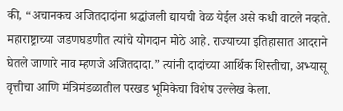की, “अचानकच अजितदादांना श्रद्धांजली द्यायची वेळ येईल असे कधी वाटले नव्हते. महाराष्ट्राच्या जडणघडणीत त्यांचे योगदान मोठे आहे. राज्याच्या इतिहासात आदराने घेतले जाणारे नाव म्हणजे अजितदादा.” त्यांनी दादांच्या आर्थिक शिस्तीचा, अभ्यासू वृत्तीचा आणि मंत्रिमंडळातील परखड भूमिकेचा विशेष उल्लेख केला.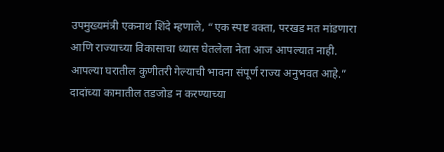उपमुख्यमंत्री एकनाथ शिंदे म्हणाले, “एक स्पष्ट वक्ता, परखड मत मांडणारा आणि राज्याच्या विकासाचा ध्यास घेतलेला नेता आज आपल्यात नाही. आपल्या घरातील कुणीतरी गेल्याची भावना संपूर्ण राज्य अनुभवत आहे.” दादांच्या कामातील तडजोड न करण्याच्या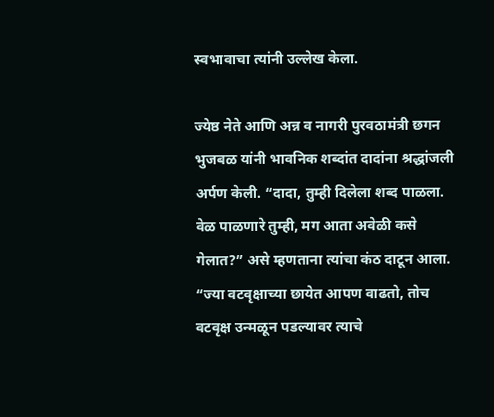स्वभावाचा त्यांनी उल्लेख केला.

ज्येष्ठ नेते आणि अन्न व नागरी पुरवठामंत्री छगन भुजबळ यांनी भावनिक शब्दांत दादांना श्रद्धांजली अर्पण केली. “दादा, तुम्ही दिलेला शब्द पाळला. वेळ पाळणारे तुम्ही, मग आता अवेळी कसे गेलात?” असे म्हणताना त्यांचा कंठ दाटून आला. “ज्या वटवृक्षाच्या छायेत आपण वाढतो, तोच वटवृक्ष उन्मळून पडल्यावर त्याचे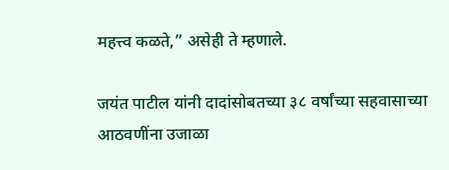महत्त्व कळते,” असेही ते म्हणाले.

जयंत पाटील यांनी दादांसोबतच्या ३८ वर्षांच्या सहवासाच्या आठवणींना उजाळा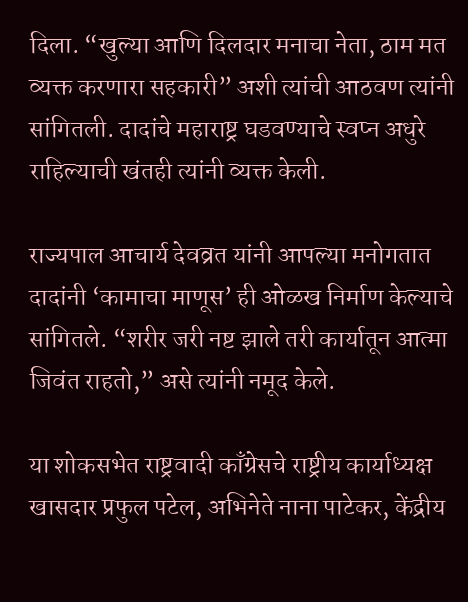दिला. “खुल्या आणि दिलदार मनाचा नेता, ठाम मत व्यक्त करणारा सहकारी” अशी त्यांची आठवण त्यांनी सांगितली. दादांचे महाराष्ट्र घडवण्याचे स्वप्न अधुरे राहिल्याची खंतही त्यांनी व्यक्त केली.

राज्यपाल आचार्य देवव्रत यांनी आपल्या मनोगतात दादांनी ‘कामाचा माणूस’ ही ओळख निर्माण केल्याचे सांगितले. “शरीर जरी नष्ट झाले तरी कार्यातून आत्मा जिवंत राहतो,” असे त्यांनी नमूद केले.

या शोकसभेत राष्ट्रवादी काँग्रेसचे राष्ट्रीय कार्याध्यक्ष खासदार प्रफुल पटेल, अभिनेते नाना पाटेकर, केंद्रीय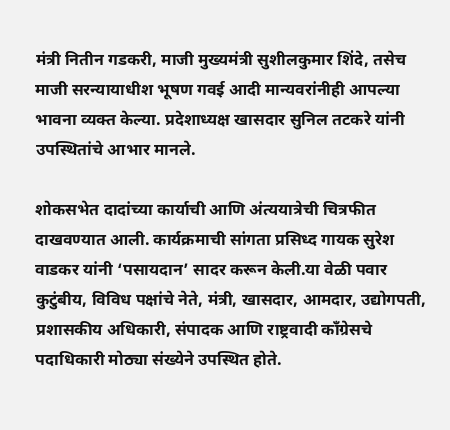मंत्री नितीन गडकरी, माजी मुख्यमंत्री सुशीलकुमार शिंदे, तसेच माजी सरन्यायाधीश भूषण गवई आदी मान्यवरांनीही आपल्या भावना व्यक्त केल्या. प्रदेशाध्यक्ष खासदार सुनिल तटकरे यांनी उपस्थितांचे आभार मानले.

शोकसभेत दादांच्या कार्याची आणि अंत्ययात्रेची चित्रफीत दाखवण्यात आली. कार्यक्रमाची सांगता प्रसिध्द गायक सुरेश वाडकर यांनी ‘पसायदान’ सादर करून केली.या वेळी पवार कुटुंबीय, विविध पक्षांचे नेते, मंत्री, खासदार, आमदार, उद्योगपती, प्रशासकीय अधिकारी, संपादक आणि राष्ट्रवादी काँग्रेसचे पदाधिकारी मोठ्या संख्येने उपस्थित होते.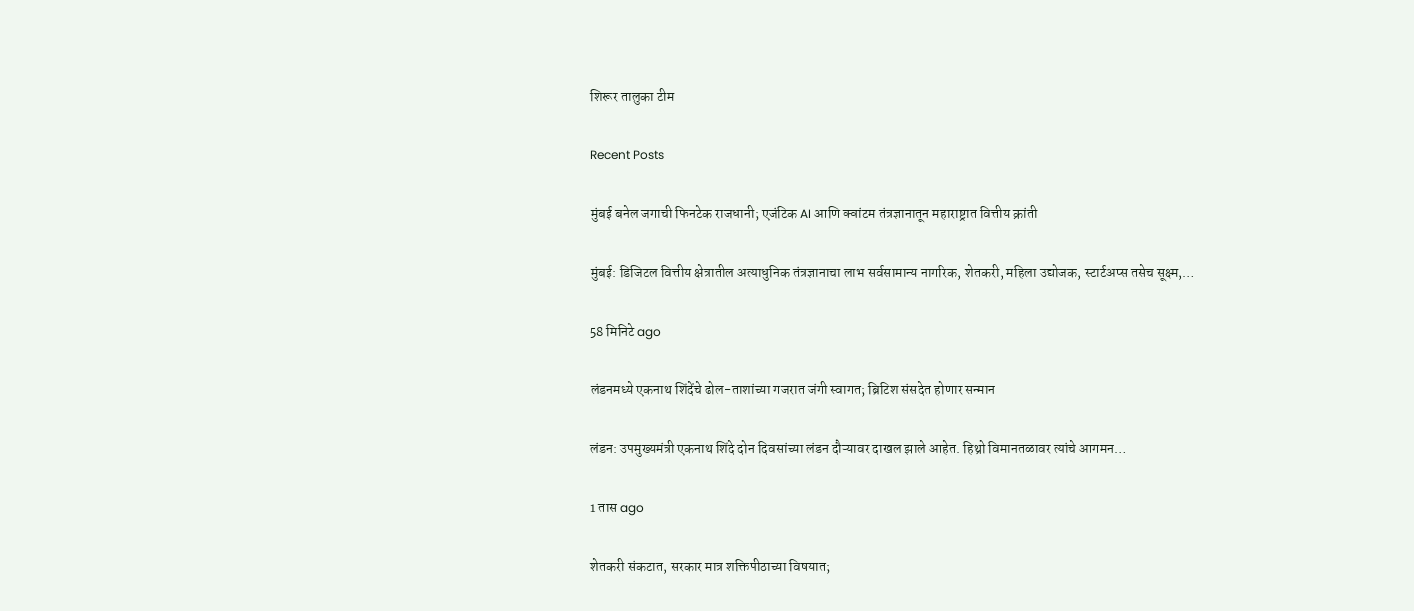शिरूर तालुका टीम

Recent Posts

मुंबई बनेल जगाची फिनटेक राजधानी; एजंटिक AI आणि क्वांटम तंत्रज्ञानातून महाराष्ट्रात वित्तीय क्रांती

मुंबई: डिजिटल वित्तीय क्षेत्रातील अत्याधुनिक तंत्रज्ञानाचा लाभ सर्वसामान्य नागरिक, शेतकरी, महिला उद्योजक, स्टार्टअप्स तसेच सूक्ष्म,…

58 मिनिटे ago

लंडनमध्ये एकनाथ शिंदेंचे ढोल-ताशांच्या गजरात जंगी स्वागत; ब्रिटिश संसदेत होणार सन्मान

लंडन: उपमुख्यमंत्री एकनाथ शिंदे दोन दिवसांच्या लंडन दौऱ्यावर दाखल झाले आहेत. हिथ्रो विमानतळावर त्यांचे आगमन…

1 तास ago

शेतकरी संकटात, सरकार मात्र शक्तिपीठाच्या विषयात;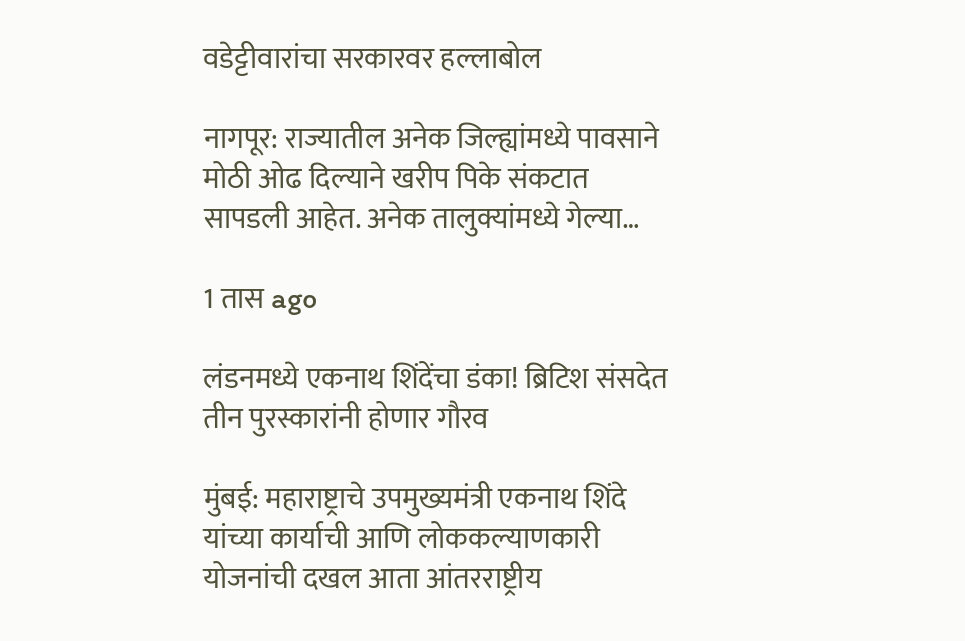वडेट्टीवारांचा सरकारवर हल्लाबोल

नागपूर: राज्यातील अनेक जिल्ह्यांमध्ये पावसाने मोठी ओढ दिल्याने खरीप पिके संकटात सापडली आहेत. अनेक तालुक्यांमध्ये गेल्या…

1 तास ago

लंडनमध्ये एकनाथ शिंदेंचा डंका! ब्रिटिश संसदेत तीन पुरस्कारांनी होणार गौरव

मुंबई: महाराष्ट्राचे उपमुख्यमंत्री एकनाथ शिंदे यांच्या कार्याची आणि लोककल्याणकारी योजनांची दखल आता आंतरराष्ट्रीय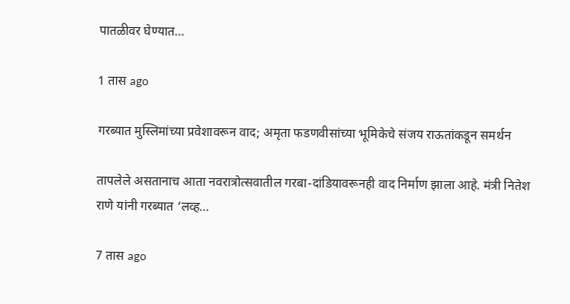पातळीवर घेण्यात…

1 तास ago

गरब्यात मुस्लिमांच्या प्रवेशावरून वाद; अमृता फडणवीसांच्या भूमिकेचे संजय राऊतांकडून समर्थन

तापलेले असतानाच आता नवरात्रोत्सवातील गरबा-दांडियावरूनही वाद निर्माण झाला आहे. मंत्री नितेश राणे यांनी गरब्यात ‘लव्ह…

7 तास ago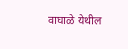वाघाळे येथील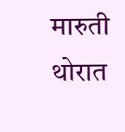मारुती थोरात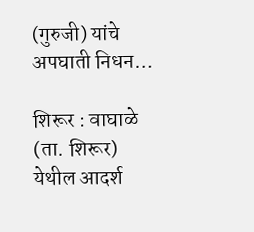(गुरुजी) यांचे अपघाती निधन…

शिरूर : वाघाळे (ता. शिरूर) येथील आदर्श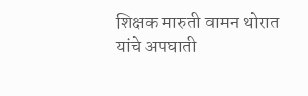शिक्षक मारुती वामन थोरात यांचे अपघाती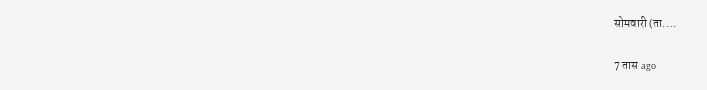सोमवारी (ता.…

7 तास ago